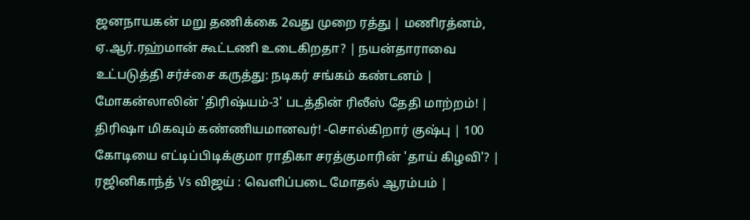ஜனநாயகன் மறு தணிக்கை 2வது முறை ரத்து | மணிரத்னம், ஏ.ஆர்.ரஹ்மான் கூட்டணி உடைகிறதா? | நயன்தாராவை உட்படுத்தி சர்ச்சை கருத்து: நடிகர் சங்கம் கண்டனம் | மோகன்லாலின் 'திரிஷ்யம்-3' படத்தின் ரிலீஸ் தேதி மாற்றம்! | திரிஷா மிகவும் கண்ணியமானவர்! -சொல்கிறார் குஷ்பு | 100 கோடியை எட்டிப்பிடிக்குமா ராதிகா சரத்குமாரின் 'தாய் கிழவி'? | ரஜினிகாந்த் Vs விஜய் : வெளிப்படை மோதல் ஆரம்பம் |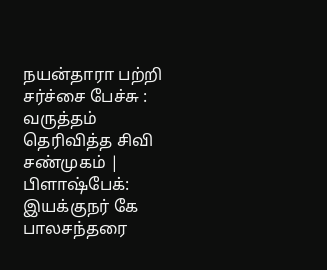நயன்தாரா பற்றி சர்ச்சை பேச்சு : வருத்தம் தெரிவித்த சிவி சண்முகம் | பிளாஷ்பேக்: இயக்குநர் கே பாலசந்தரை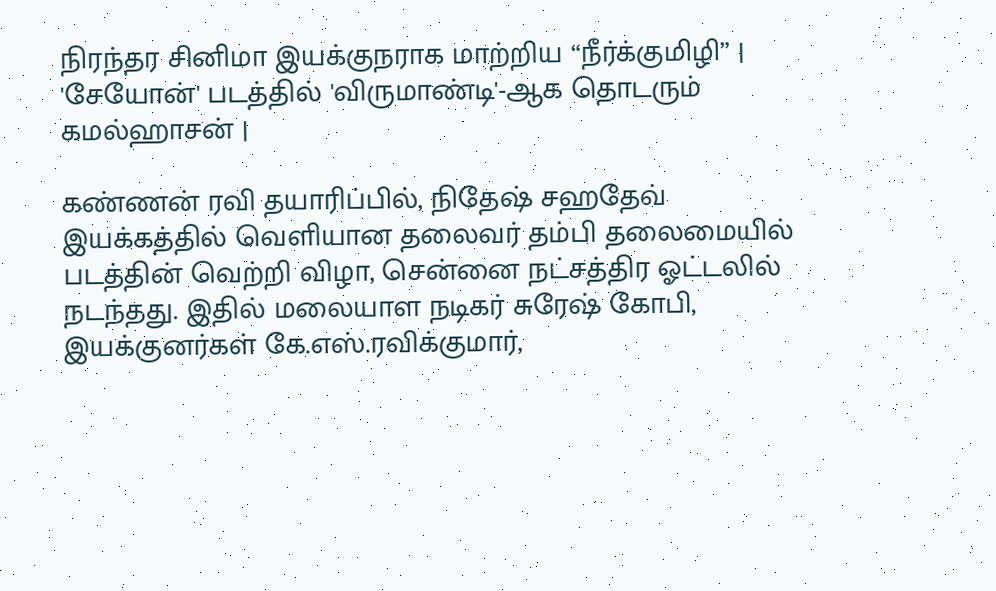நிரந்தர சினிமா இயக்குநராக மாற்றிய “நீர்க்குமிழி” | 'சேயோன்' படத்தில் 'விருமாண்டி'-ஆக தொடரும் கமல்ஹாசன் |

கண்ணன் ரவி தயாரிப்பில், நிதேஷ் சஹதேவ் இயக்கத்தில் வெளியான தலைவர் தம்பி தலைமையில் படத்தின் வெற்றி விழா, சென்னை நட்சத்திர ஓட்டலில் நடந்தது. இதில் மலையாள நடிகர் சுரேஷ் கோபி, இயக்குனர்கள் கே.எஸ்.ரவிக்குமார்,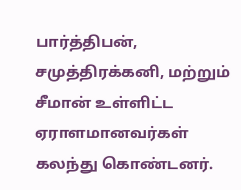பார்த்திபன், சமுத்திரக்கனி, மற்றும் சீமான் உள்ளிட்ட ஏராளமானவர்கள் கலந்து கொண்டனர்.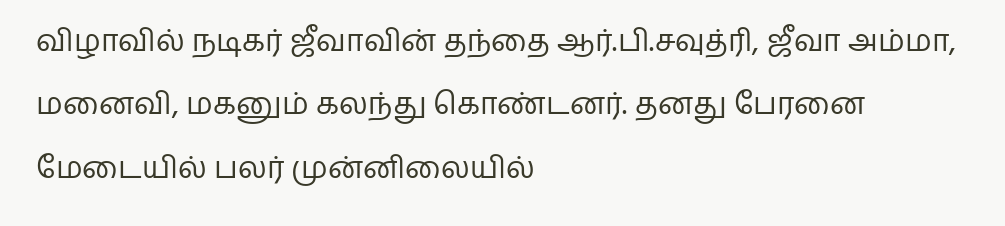விழாவில் நடிகர் ஜீவாவின் தந்தை ஆர்.பி.சவுத்ரி, ஜீவா அம்மா, மனைவி, மகனும் கலந்து கொண்டனர். தனது பேரனை மேடையில் பலர் முன்னிலையில்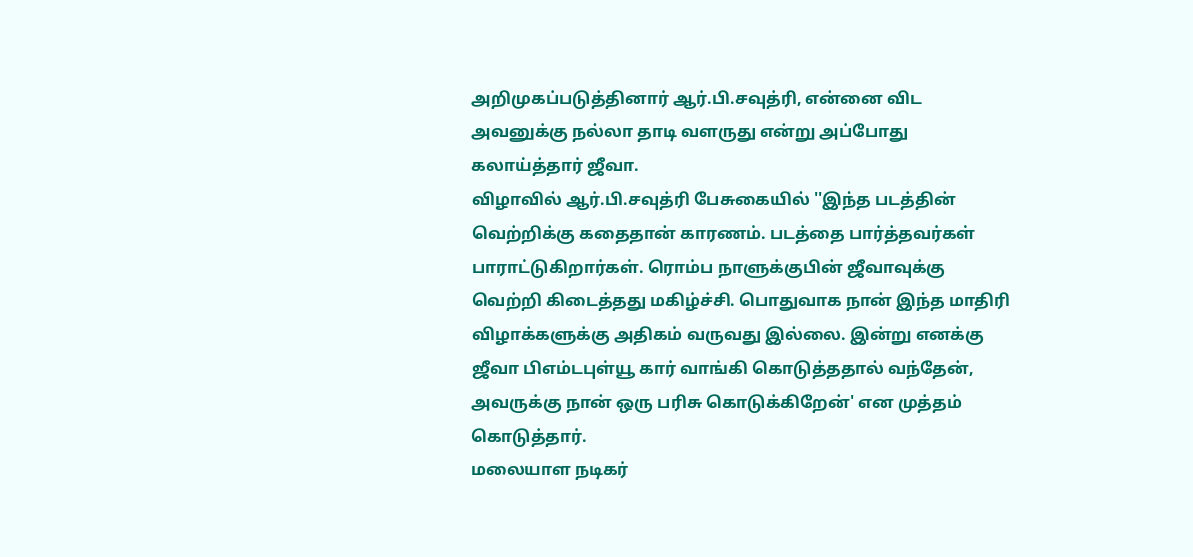அறிமுகப்படுத்தினார் ஆர்.பி.சவுத்ரி, என்னை விட அவனுக்கு நல்லா தாடி வளருது என்று அப்போது கலாய்த்தார் ஜீவா.
விழாவில் ஆர்.பி.சவுத்ரி பேசுகையில் ''இந்த படத்தின் வெற்றிக்கு கதைதான் காரணம். படத்தை பார்த்தவர்கள் பாராட்டுகிறார்கள். ரொம்ப நாளுக்குபின் ஜீவாவுக்கு வெற்றி கிடைத்தது மகிழ்ச்சி. பொதுவாக நான் இந்த மாதிரி விழாக்களுக்கு அதிகம் வருவது இல்லை. இன்று எனக்கு ஜீவா பிஎம்டபுள்யூ கார் வாங்கி கொடுத்ததால் வந்தேன், அவருக்கு நான் ஒரு பரிசு கொடுக்கிறேன்' என முத்தம் கொடுத்தார்.
மலையாள நடிகர்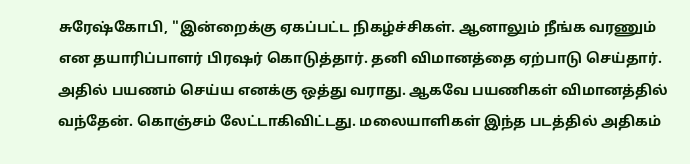சுரேஷ்கோபி, ''இன்றைக்கு ஏகப்பட்ட நிகழ்ச்சிகள். ஆனாலும் நீங்க வரணும் என தயாரிப்பாளர் பிரஷர் கொடுத்தார். தனி விமானத்தை ஏற்பாடு செய்தார். அதில் பயணம் செய்ய எனக்கு ஒத்து வராது. ஆகவே பயணிகள் விமானத்தில் வந்தேன். கொஞ்சம் லேட்டாகிவிட்டது. மலையாளிகள் இந்த படத்தில் அதிகம்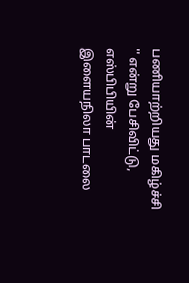பணியாற்றியது மகிழ்ச்சி '' என்று பேசிவிட்டு, எஸ்பிபியின் இளையநிலா பாடலை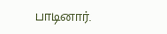பாடினார்.